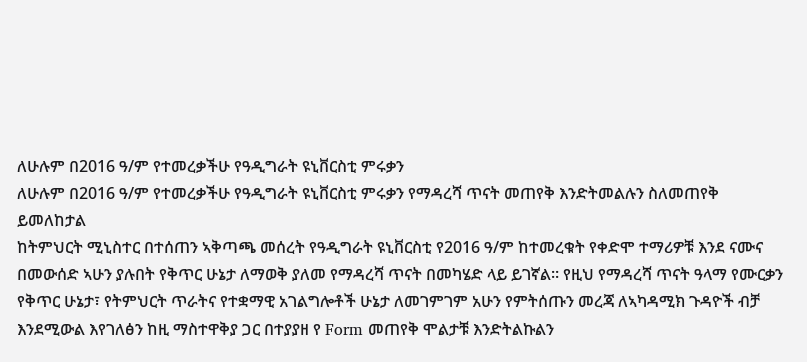ለሁሉም በ2016 ዓ/ም የተመረቃችሁ የዓዲግራት ዩኒቨርስቲ ምሩቃን
ለሁሉም በ2016 ዓ/ም የተመረቃችሁ የዓዲግራት ዩኒቨርስቲ ምሩቃን የማዳረሻ ጥናት መጠየቅ እንድትመልሉን ስለመጠየቅ ይመለከታል
ከትምህርት ሚኒስተር በተሰጠን ኣቅጣጫ መሰረት የዓዲግራት ዩኒቨርስቲ የ2016 ዓ/ም ከተመረቁት የቀድሞ ተማሪዎቹ እንደ ናሙና በመውሰድ ኣሁን ያሉበት የቅጥር ሁኔታ ለማወቅ ያለመ የማዳረሻ ጥናት በመካሄድ ላይ ይገኛል። የዚህ የማዳረሻ ጥናት ዓላማ የሙርቃን የቅጥር ሁኔታ፣ የትምህርት ጥራትና የተቋማዊ አገልግሎቶች ሁኔታ ለመገምገም አሁን የምትሰጡን መረጃ ለኣካዳሚክ ጉዳዮች ብቻ እንደሚውል እየገለፅን ከዚ ማስተዋቅያ ጋር በተያያዘ የ Form መጠየቅ ሞልታቹ እንድትልኩልን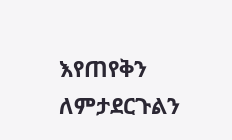እየጠየቅን ለምታደርጉልን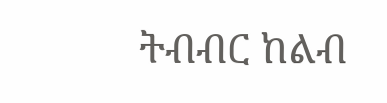ትብብር ከልብ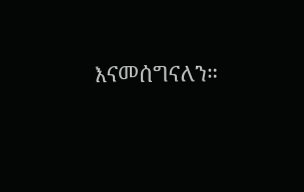እናመሰግናለን።